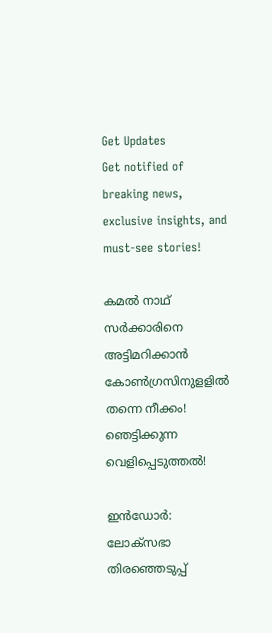Get Updates
Get notified of breaking news, exclusive insights, and must-see stories!

കമൽ നാഥ് സർക്കാരിനെ അട്ടിമറിക്കാൻ കോൺഗ്രസിനുളളിൽ തന്നെ നീക്കം! ഞെട്ടിക്കുന്ന വെളിപ്പെടുത്തൽ!

ഇന്‍ഡോര്‍: ലോക്‌സഭാ തിരഞ്ഞെടുപ്പ്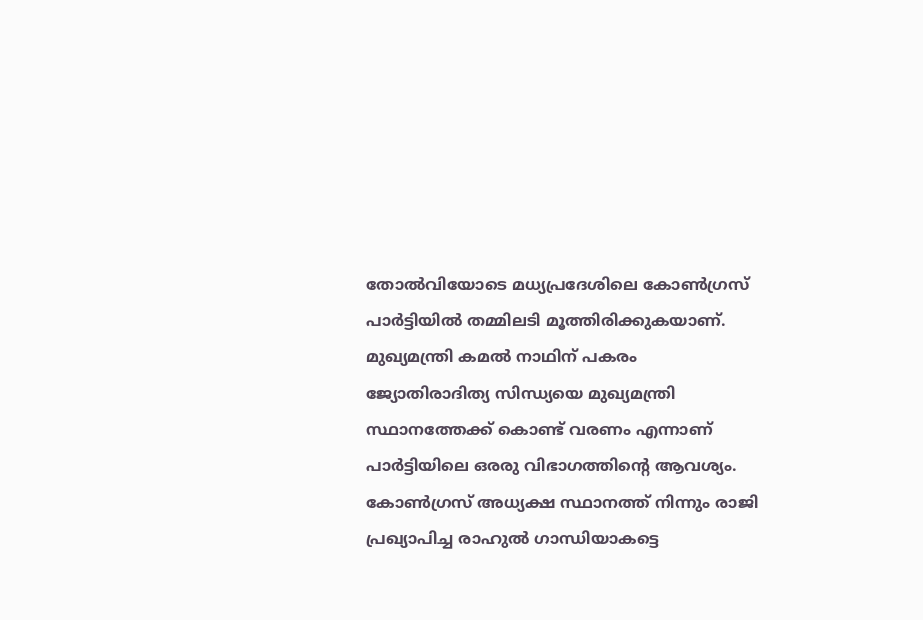തോല്‍വിയോടെ മധ്യപ്രദേശിലെ കോണ്‍ഗ്രസ് പാര്‍ട്ടിയില്‍ തമ്മിലടി മൂത്തിരിക്കുകയാണ്. മുഖ്യമന്ത്രി കമല്‍ നാഥിന് പകരം ജ്യോതിരാദിത്യ സിന്ധ്യയെ മുഖ്യമന്ത്രി സ്ഥാനത്തേക്ക് കൊണ്ട് വരണം എന്നാണ് പാര്‍ട്ടിയിലെ ഒരരു വിഭാഗത്തിന്റെ ആവശ്യം. കോണ്‍ഗ്രസ് അധ്യക്ഷ സ്ഥാനത്ത് നിന്നും രാജി പ്രഖ്യാപിച്ച രാഹുല്‍ ഗാന്ധിയാകട്ടെ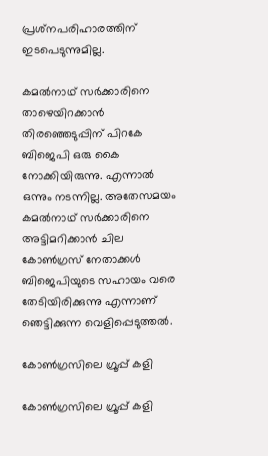പ്രശ്‌നപരിഹാരത്തിന് ഇടപെടുന്നുമില്ല.

കമല്‍നാഥ് സര്‍ക്കാരിനെ താഴെയിറക്കാന്‍ തിരഞ്ഞെടുപ്പിന് പിറകേ ബിജെപി ഒരു കൈ നോക്കിയിരുന്നു. എന്നാല്‍ ഒന്നും നടന്നില്ല. അതേസമയം കമല്‍നാഥ് സര്‍ക്കാരിനെ അട്ടിമറിക്കാന്‍ ചില കോണ്‍ഗ്രസ് നേതാക്കള്‍ ബിജെപിയുടെ സഹായം വരെ തേടിയിരിക്കുന്നു എന്നാണ് ഞെട്ടിക്കുന്ന വെളിപ്പെടുത്തല്‍.

കോൺഗ്രസിലെ ഗ്രൂപ്പ് കളി

കോൺഗ്രസിലെ ഗ്രൂപ്പ് കളി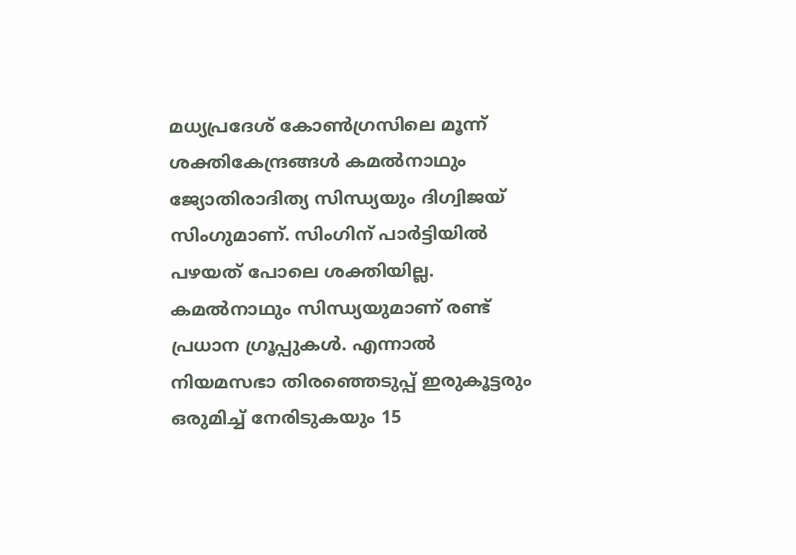മധ്യപ്രദേശ് കോണ്‍ഗ്രസിലെ മൂന്ന് ശക്തികേന്ദ്രങ്ങള്‍ കമല്‍നാഥും ജ്യോതിരാദിത്യ സിന്ധ്യയും ദിഗ്വിജയ് സിംഗുമാണ്. സിംഗിന് പാര്‍ട്ടിയില്‍ പഴയത് പോലെ ശക്തിയില്ല. കമല്‍നാഥും സിന്ധ്യയുമാണ് രണ്ട് പ്രധാന ഗ്രൂപ്പുകള്‍. എന്നാല്‍ നിയമസഭാ തിരഞ്ഞെടുപ്പ് ഇരുകൂട്ടരും ഒരുമിച്ച് നേരിടുകയും 15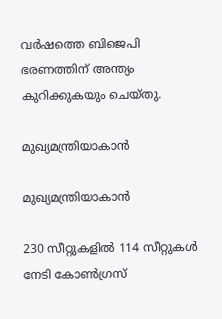വര്‍ഷത്തെ ബിജെപി ഭരണത്തിന് അന്ത്യം കുറിക്കുകയും ചെയ്തു.

മുഖ്യമന്ത്രിയാകാൻ

മുഖ്യമന്ത്രിയാകാൻ

230 സീറ്റുകളില്‍ 114 സീറ്റുകള്‍ നേടി കോണ്‍ഗ്രസ്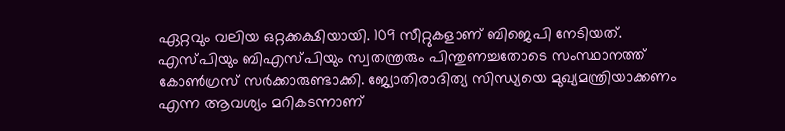ഏറ്റവും വലിയ ഒറ്റക്കക്ഷിയായി. 109 സീറ്റുകളാണ് ബിജെപി നേടിയത്. എസ്പിയും ബിഎസ്പിയും സ്വതന്ത്രരും പിന്തുണച്ചതോടെ സംസ്ഥാനത്ത് കോണ്‍ഗ്രസ് സര്‍ക്കാരുണ്ടാക്കി. ജ്യോതിരാദിത്യ സിന്ധ്യയെ മുഖ്യമന്ത്രിയാക്കണം എന്ന ആവശ്യം മറികടന്നാണ്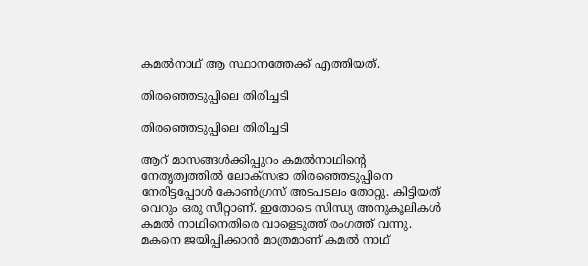കമല്‍നാഥ് ആ സ്ഥാനത്തേക്ക് എത്തിയത്.

തിരഞ്ഞെടുപ്പിലെ തിരിച്ചടി

തിരഞ്ഞെടുപ്പിലെ തിരിച്ചടി

ആറ് മാസങ്ങള്‍ക്കിപ്പുറം കമല്‍നാഥിന്റെ നേതൃത്വത്തില്‍ ലോക്‌സഭാ തിരഞ്ഞെടുപ്പിനെ നേരിട്ടപ്പോള്‍ കോണ്‍ഗ്രസ് അടപടലം തോറ്റു. കിട്ടിയത് വെറും ഒരു സീറ്റാണ്. ഇതോടെ സിന്ധ്യ അനുകൂലികള്‍ കമല്‍ നാഥിനെതിരെ വാളെടുത്ത് രംഗത്ത് വന്നു. മകനെ ജയിപ്പിക്കാന്‍ മാത്രമാണ് കമല്‍ നാഥ്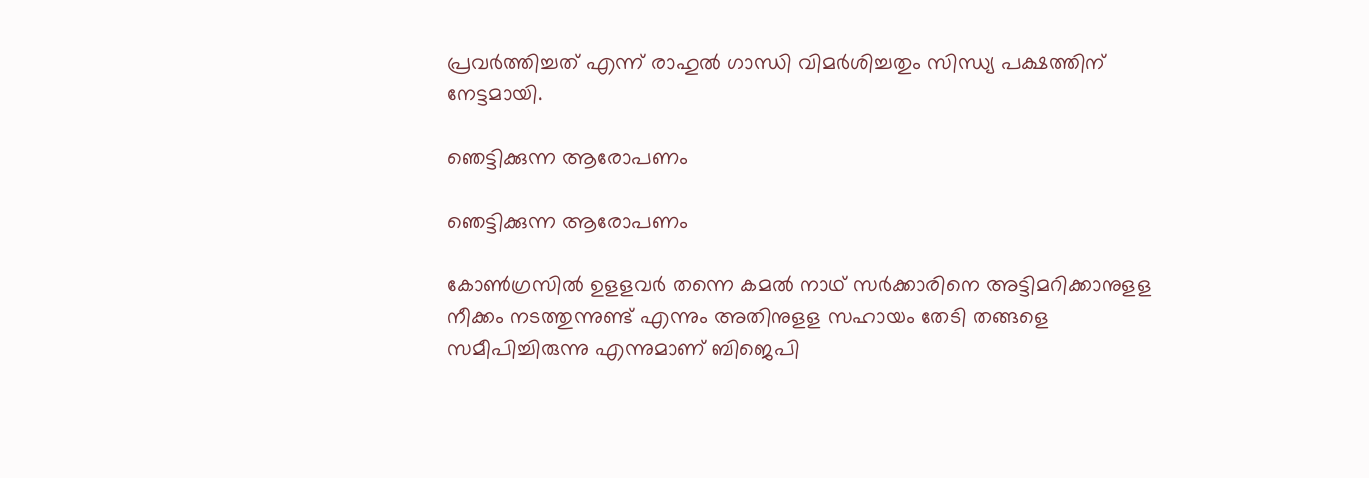പ്രവര്‍ത്തിച്ചത് എന്ന് രാഹുല്‍ ഗാന്ധി വിമര്‍ശിച്ചതും സിന്ധ്യ പക്ഷത്തിന് നേട്ടമായി.

ഞെട്ടിക്കുന്ന ആരോപണം

ഞെട്ടിക്കുന്ന ആരോപണം

കോണ്‍ഗ്രസില്‍ ഉളളവര്‍ തന്നെ കമല്‍ നാഥ് സര്‍ക്കാരിനെ അട്ടിമറിക്കാനുളള നീക്കം നടത്തുന്നുണ്ട് എന്നും അതിനുളള സഹായം തേടി തങ്ങളെ സമീപിച്ചിരുന്നു എന്നുമാണ് ബിജെപി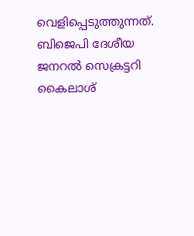വെളിപ്പെടുത്തുന്നത്. ബിജെപി ദേശീയ ജനറല്‍ സെക്രട്ടറി കൈലാശ്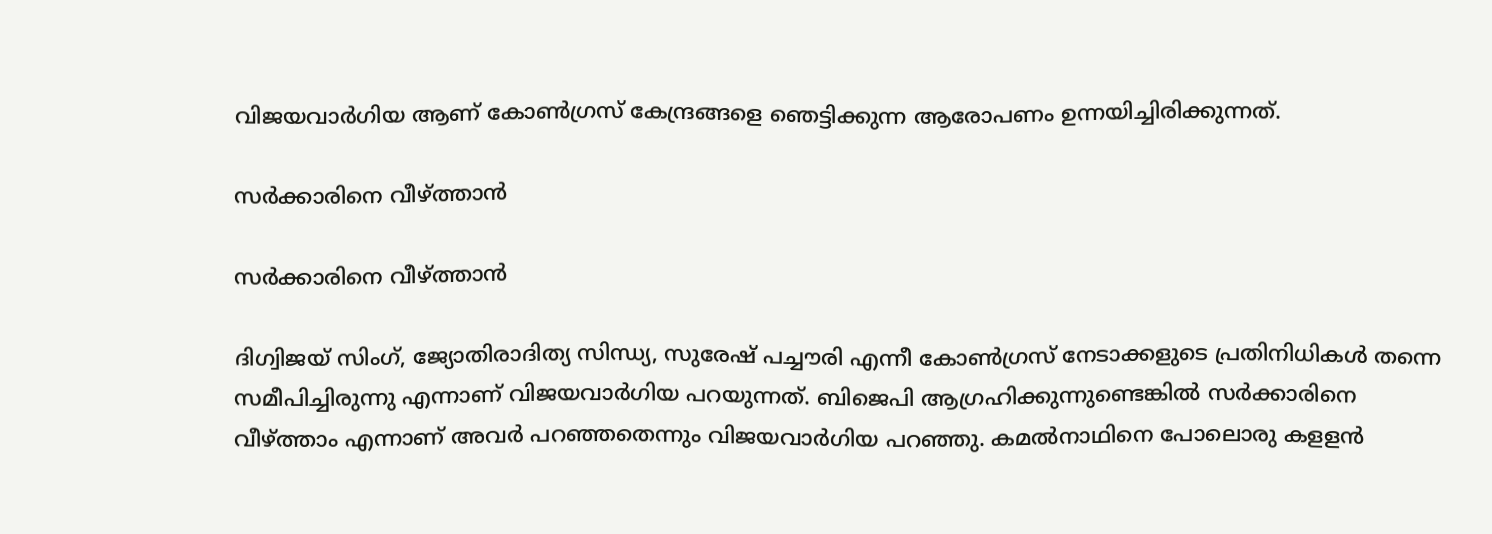വിജയവാര്‍ഗിയ ആണ് കോണ്‍ഗ്രസ് കേന്ദ്രങ്ങളെ ഞെട്ടിക്കുന്ന ആരോപണം ഉന്നയിച്ചിരിക്കുന്നത്.

സർക്കാരിനെ വീഴ്ത്താൻ

സർക്കാരിനെ വീഴ്ത്താൻ

ദിഗ്വിജയ് സിംഗ്, ജ്യോതിരാദിത്യ സിന്ധ്യ, സുരേഷ് പച്ചൗരി എന്നീ കോണ്‍ഗ്രസ് നേടാക്കളുടെ പ്രതിനിധികള്‍ തന്നെ സമീപിച്ചിരുന്നു എന്നാണ് വിജയവാര്‍ഗിയ പറയുന്നത്. ബിജെപി ആഗ്രഹിക്കുന്നുണ്ടെങ്കില്‍ സര്‍ക്കാരിനെ വീഴ്ത്താം എന്നാണ് അവര്‍ പറഞ്ഞതെന്നും വിജയവാര്‍ഗിയ പറഞ്ഞു. കമല്‍നാഥിനെ പോലൊരു കളളന്‍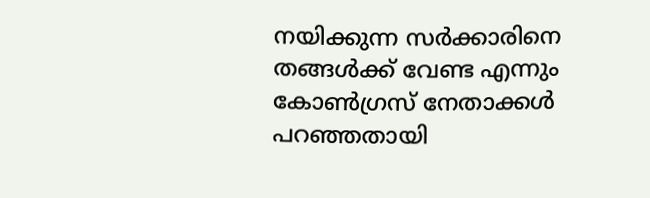നയിക്കുന്ന സര്‍ക്കാരിനെ തങ്ങള്‍ക്ക് വേണ്ട എന്നും കോണ്‍ഗ്രസ് നേതാക്കള്‍ പറഞ്ഞതായി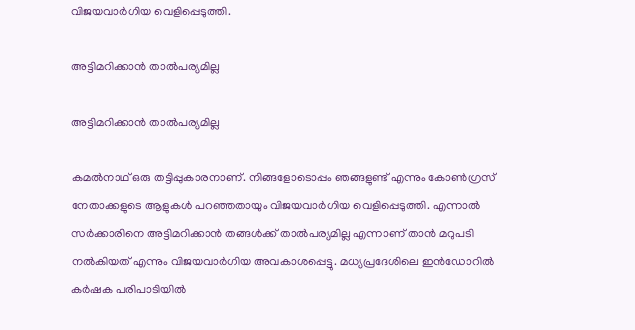വിജയവാര്‍ഗിയ വെളിപ്പെടുത്തി.

അട്ടിമറിക്കാൻ താൽപര്യമില്ല

അട്ടിമറിക്കാൻ താൽപര്യമില്ല

കമല്‍നാഥ് ഒരു തട്ടിപ്പുകാരനാണ്. നിങ്ങളോടൊപ്പം ഞങ്ങളുണ്ട് എന്നും കോണ്‍ഗ്രസ് നേതാക്കളുടെ ആളുകള്‍ പറഞ്ഞതായും വിജയവാര്‍ഗിയ വെളിപ്പെടുത്തി. എന്നാല്‍ സര്‍ക്കാരിനെ അട്ടിമറിക്കാന്‍ തങ്ങള്‍ക്ക് താല്‍പര്യമില്ല എന്നാണ് താന്‍ മറുപടി നല്‍കിയത് എന്നും വിജയവാര്‍ഗിയ അവകാശപ്പെട്ടു. മധ്യപ്രദേശിലെ ഇന്‍ഡോറില്‍ കര്‍ഷക പരിപാടിയില്‍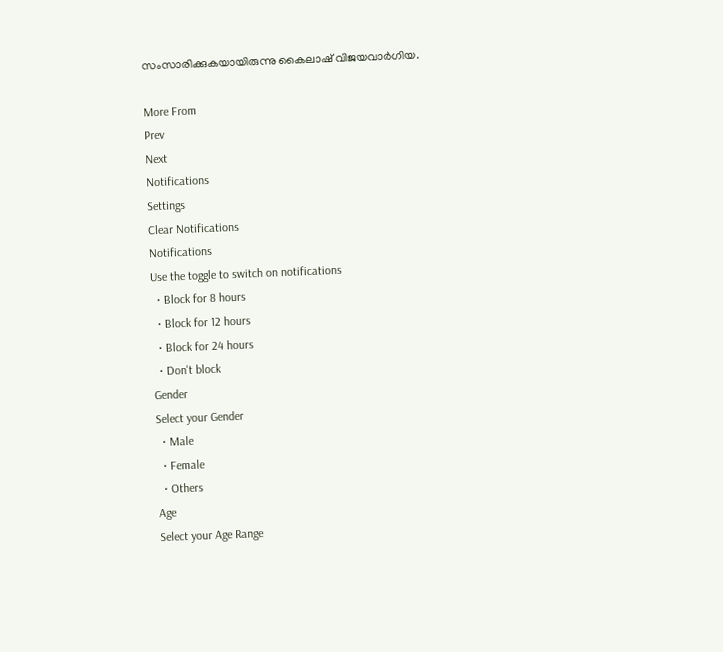സംസാരിക്കുകയായിരുന്നു കൈലാഷ് വിജയവാര്‍ഗിയ.

More From
Prev
Next
Notifications
Settings
Clear Notifications
Notifications
Use the toggle to switch on notifications
  • Block for 8 hours
  • Block for 12 hours
  • Block for 24 hours
  • Don't block
Gender
Select your Gender
  • Male
  • Female
  • Others
Age
Select your Age Range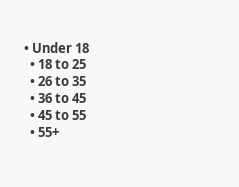• Under 18
  • 18 to 25
  • 26 to 35
  • 36 to 45
  • 45 to 55
  • 55+